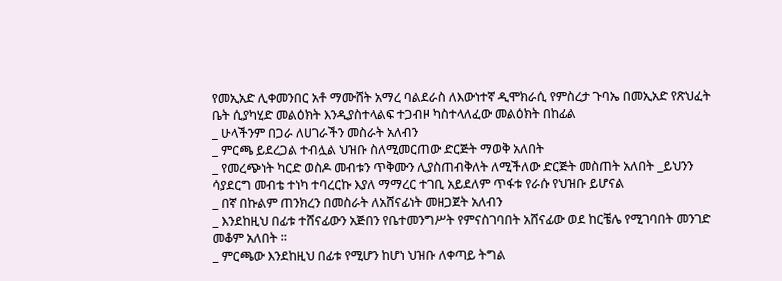የመኢአድ ሊቀመንበር አቶ ማሙሸት አማረ ባልደራስ ለእውነተኛ ዲሞክራሲ የምስረታ ጉባኤ በመኢአድ የጽህፈት ቤት ሲያካሂድ መልዕክት እንዲያስተላልፍ ተጋብዞ ካስተላለፈው መልዕክት በከፊል
_ ሁላችንም በጋራ ለሀገራችን መስራት አለብን
_ ምርጫ ይደረጋል ተብሏል ህዝቡ ስለሚመርጠው ድርጅት ማወቅ አለበት
_ የመረጭነት ካርድ ወስዶ መብቱን ጥቅሙን ሊያስጠብቅለት ለሚችለው ድርጅት መስጠት አለበት _ይህንን ሳያደርግ መብቴ ተነካ ተባረርኩ እያለ ማማረር ተገቢ አይደለም ጥፋቱ የራሱ የህዝቡ ይሆናል
_ በኛ በኩልም ጠንክረን በመስራት ለአሸናፊነት መዘጋጀት አለብን
_ እንደከዚህ በፊቱ ተሸናፊውን አጅበን የቤተመንግሥት የምናስገባበት አሸናፊው ወደ ከርቼሌ የሚገባበት መንገድ መቆም አለበት ።
_ ምርጫው እንደከዚህ በፊቱ የሚሆን ከሆነ ህዝቡ ለቀጣይ ትግል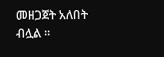መዘጋጀት አለበት ብሏል ።